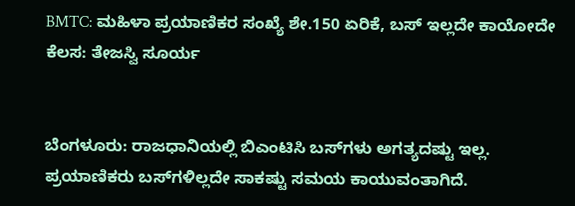BMTC: ಮಹಿಳಾ ಪ್ರಯಾಣಿಕರ ಸಂಖ್ಯೆ ಶೇ.150 ಏರಿಕೆ, ಬಸ್ ಇಲ್ಲದೇ ಕಾಯೋದೇ ಕೆಲಸ: ತೇಜಸ್ವಿ ಸೂರ್ಯ


ಬೆಂಗಳೂರು: ರಾಜಧಾನಿಯಲ್ಲಿ ಬಿಎಂಟಿಸಿ ಬಸ್‌ಗಳು ಅಗತ್ಯದಷ್ಟು ಇಲ್ಲ. ಪ್ರಯಾಣಿಕರು ಬಸ್‌ಗಳಿಲ್ಲದೇ ಸಾಕಷ್ಟು ಸಮಯ ಕಾಯುವಂತಾಗಿದೆ.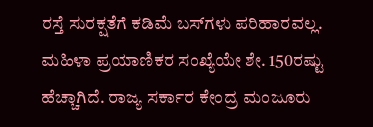ರಸ್ತೆ ಸುರಕ್ಷತೆಗೆ ಕಡಿಮೆ ಬಸ್‌ಗಳು ಪರಿಹಾರವಲ್ಲ. ಮಹಿಳಾ ಪ್ರಯಾಣಿಕರ ಸಂಖ್ಯೆಯೇ ಶೇ. 150ರಷ್ಟು ಹೆಚ್ಚಾಗಿದೆ. ರಾಜ್ಯ ಸರ್ಕಾರ ಕೇಂದ್ರ ಮಂಜೂರು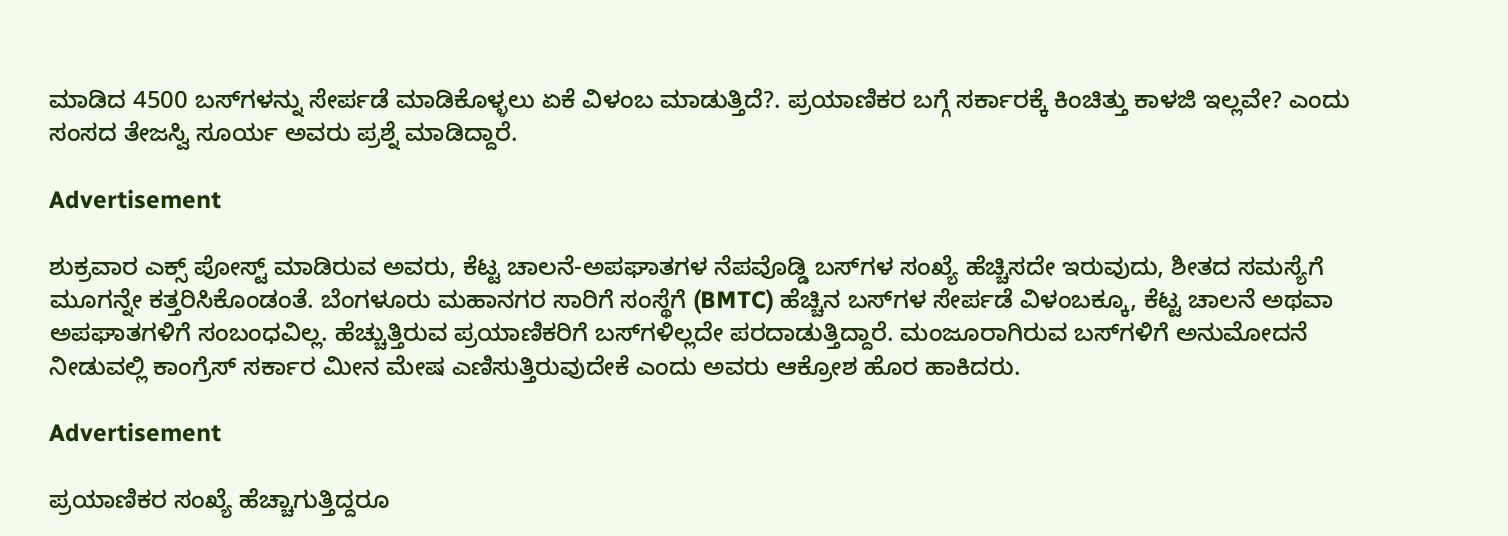ಮಾಡಿದ 4500 ಬಸ್‌ಗಳನ್ನು ಸೇರ್ಪಡೆ ಮಾಡಿಕೊಳ್ಳಲು ಏಕೆ ವಿಳಂಬ ಮಾಡುತ್ತಿದೆ?. ಪ್ರಯಾಣಿಕರ ಬಗ್ಗೆ ಸರ್ಕಾರಕ್ಕೆ ಕಿಂಚಿತ್ತು ಕಾಳಜಿ ಇಲ್ಲವೇ? ಎಂದು ಸಂಸದ ತೇಜಸ್ವಿ ಸೂರ್ಯ ಅವರು ಪ್ರಶ್ನೆ ಮಾಡಿದ್ದಾರೆ.

Advertisement

ಶುಕ್ರವಾರ ಎಕ್ಸ್‌ ಪೋಸ್ಟ್ ಮಾಡಿರುವ ಅವರು, ಕೆಟ್ಟ ಚಾಲನೆ-ಅಪಘಾತಗಳ ನೆಪವೊಡ್ಡಿ ಬಸ್‌ಗಳ ಸಂಖ್ಯೆ ಹೆಚ್ಚಿಸದೇ ಇರುವುದು, ಶೀತದ ಸಮಸ್ಯೆಗೆ ಮೂಗನ್ನೇ ಕತ್ತರಿಸಿಕೊಂಡಂತೆ. ಬೆಂಗಳೂರು ಮಹಾನಗರ ಸಾರಿಗೆ ಸಂಸ್ಥೆಗೆ (BMTC) ಹೆಚ್ಚಿನ ಬಸ್‌ಗಳ ಸೇರ್ಪಡೆ ವಿಳಂಬಕ್ಕೂ, ಕೆಟ್ಟ ಚಾಲನೆ ಅಥವಾ ಅಪಘಾತಗಳಿಗೆ ಸಂಬಂಧವಿಲ್ಲ. ಹೆಚ್ಚುತ್ತಿರುವ ಪ್ರಯಾಣಿಕರಿಗೆ ಬಸ್‌ಗಳಿಲ್ಲದೇ ಪರದಾಡುತ್ತಿದ್ದಾರೆ. ಮಂಜೂರಾಗಿರುವ ಬಸ್‌ಗಳಿಗೆ ಅನುಮೋದನೆ ನೀಡುವಲ್ಲಿ ಕಾಂಗ್ರೆಸ್ ಸರ್ಕಾರ ಮೀನ ಮೇಷ ಎಣಿಸುತ್ತಿರುವುದೇಕೆ ಎಂದು ಅವರು ಆಕ್ರೋಶ ಹೊರ ಹಾಕಿದರು.

Advertisement

ಪ್ರಯಾಣಿಕರ ಸಂಖ್ಯೆ ಹೆಚ್ಚಾಗುತ್ತಿದ್ದರೂ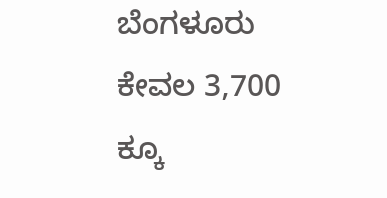ಬೆಂಗಳೂರು ಕೇವಲ 3,700 ಕ್ಕೂ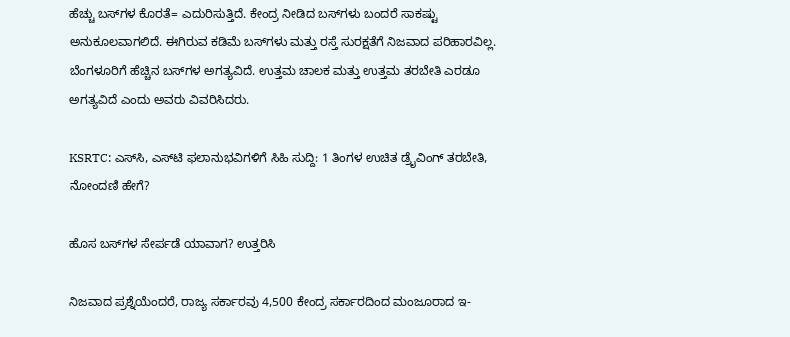ಹೆಚ್ಚು ಬಸ್‌ಗಳ ಕೊರತೆ= ಎದುರಿಸುತ್ತಿದೆ. ಕೇಂದ್ರ ನೀಡಿದ ಬಸ್‌ಗಳು ಬಂದರೆ ಸಾಕಷ್ಟು ಅನುಕೂಲವಾಗಲಿದೆ. ಈಗಿರುವ ಕಡಿಮೆ ಬಸ್‌ಗಳು ಮತ್ತು ರಸ್ತೆ ಸುರಕ್ಷತೆಗೆ ನಿಜವಾದ ಪರಿಹಾರವಿಲ್ಲ. ಬೆಂಗಳೂರಿಗೆ ಹೆಚ್ಚಿನ ಬಸ್‌ಗಳ ಅಗತ್ಯವಿದೆ. ಉತ್ತಮ ಚಾಲಕ ಮತ್ತು ಉತ್ತಮ ತರಬೇತಿ ಎರಡೂ ಅಗತ್ಯವಿದೆ ಎಂದು ಅವರು ವಿವರಿಸಿದರು.

KSRTC: ಎಸ್‌ಸಿ, ಎಸ್‌ಟಿ ಫಲಾನುಭವಿಗಳಿಗೆ ಸಿಹಿ ಸುದ್ದಿ: 1 ತಿಂಗಳ ಉಚಿತ ಡ್ರೈವಿಂಗ್ ತರಬೇತಿ, ನೋಂದಣಿ ಹೇಗೆ?

ಹೊಸ ಬಸ್‌ಗಳ ಸೇರ್ಪಡೆ ಯಾವಾಗ? ಉತ್ತರಿಸಿ

ನಿಜವಾದ ಪ್ರಶ್ನೆಯೆಂದರೆ, ರಾಜ್ಯ ಸರ್ಕಾರವು 4,500 ಕೇಂದ್ರ ಸರ್ಕಾರದಿಂದ ಮಂಜೂರಾದ ಇ-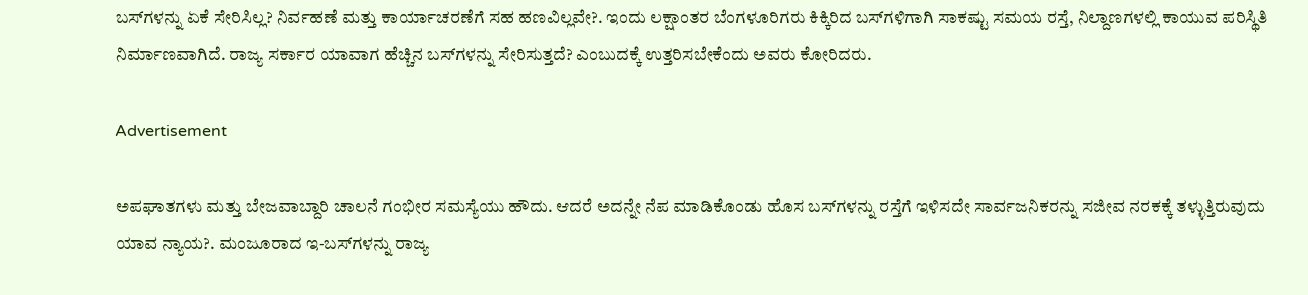ಬಸ್‌ಗಳನ್ನು ಏಕೆ ಸೇರಿಸಿಲ್ಲ? ನಿರ್ವಹಣೆ ಮತ್ತು ಕಾರ್ಯಾಚರಣೆಗೆ ಸಹ ಹಣವಿಲ್ಲವೇ?. ಇಂದು ಲಕ್ಷಾಂತರ ಬೆಂಗಳೂರಿಗರು ಕಿಕ್ಕಿರಿದ ಬಸ್‌ಗಳಿಗಾಗಿ ಸಾಕಷ್ಟು ಸಮಯ ರಸ್ತೆ, ನಿಲ್ದಾಣಗಳಲ್ಲಿ ಕಾಯುವ ಪರಿಸ್ಥಿತಿ ನಿರ್ಮಾಣವಾಗಿದೆ. ರಾಜ್ಯ ಸರ್ಕಾರ ಯಾವಾಗ ಹೆಚ್ಚಿನ ಬಸ್‌ಗಳನ್ನು ಸೇರಿಸುತ್ತದೆ? ಎಂಬುದಕ್ಕೆ ಉತ್ತರಿಸಬೇಕೆಂದು ಅವರು ಕೋರಿದರು.

Advertisement

ಅಪಘಾತಗಳು ಮತ್ತು ಬೇಜವಾಬ್ದಾರಿ ಚಾಲನೆ ಗಂಭೀರ ಸಮಸ್ಯೆಯು ಹೌದು. ಆದರೆ ಅದನ್ನೇ ನೆಪ ಮಾಡಿಕೊಂಡು ಹೊಸ ಬಸ್‌ಗಳನ್ನು ರಸ್ತೆಗೆ ಇಳಿಸದೇ ಸಾರ್ವಜನಿಕರನ್ನು ಸಜೀವ ನರಕಕ್ಕೆ ತಳ್ಳುತ್ತಿರುವುದು ಯಾವ ನ್ಯಾಯ?. ಮಂಜೂರಾದ ಇ-ಬಸ್‌ಗಳನ್ನು ರಾಜ್ಯ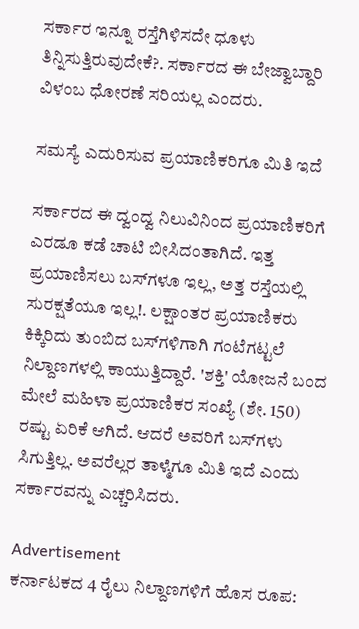ಸರ್ಕಾರ ಇನ್ನೂ ರಸ್ತೆಗಿಳಿಸದೇ ಧೂಳು ತಿನ್ನಿಸುತ್ತಿರುವುದೇಕೆ?. ಸರ್ಕಾರದ ಈ ಬೇಜ್ವಾಬ್ದಾರಿ ವಿಳಂಬ ಧೋರಣೆ ಸರಿಯಲ್ಲ ಎಂದರು.

ಸಮಸ್ಯೆ ಎದುರಿಸುವ ಪ್ರಯಾಣಿಕರಿಗೂ ಮಿತಿ ಇದೆ

ಸರ್ಕಾರದ ಈ ದ್ವಂದ್ವ ನಿಲುವಿನಿಂದ ಪ್ರಯಾಣಿಕರಿಗೆ ಎರಡೂ ಕಡೆ ಚಾಟಿ ಬೀಸಿದಂತಾಗಿದೆ. ಇತ್ತ ಪ್ರಯಾಣಿಸಲು ಬಸ್‌ಗಳೂ ಇಲ್ಲ, ಅತ್ತ ರಸ್ತೆಯಲ್ಲಿ ಸುರಕ್ಷತೆಯೂ ಇಲ್ಲ!. ಲಕ್ಷಾಂತರ ಪ್ರಯಾಣಿಕರು ಕಿಕ್ಕಿರಿದು ತುಂಬಿದ ಬಸ್‌ಗಳಿಗಾಗಿ ಗಂಟೆಗಟ್ಟಲೆ ನಿಲ್ದಾಣಗಳಲ್ಲಿ ಕಾಯುತ್ತಿದ್ದಾರೆ. 'ಶಕ್ತಿ' ಯೋಜನೆ ಬಂದ ಮೇಲೆ ಮಹಿಳಾ ಪ್ರಯಾಣಿಕರ ಸಂಖ್ಯೆ (ಶೇ. 150) ರಷ್ಟು ಏರಿಕೆ ಆಗಿದೆ. ಆದರೆ ಅವರಿಗೆ ಬಸ್‌ಗಳು ಸಿಗುತ್ತಿಲ್ಲ. ಅವರೆಲ್ಲರ ತಾಳ್ಮೆಗೂ ಮಿತಿ ಇದೆ ಎಂದು ಸರ್ಕಾರವನ್ನು ಎಚ್ಚರಿಸಿದರು.

Advertisement
ಕರ್ನಾಟಕದ 4 ರೈಲು ನಿಲ್ದಾಣಗಳಿಗೆ ಹೊಸ ರೂಪ: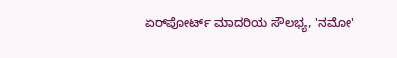ಏರ್‌ಪೋರ್ಟ್ ಮಾದರಿಯ ಸೌಲಭ್ಯ, 'ನಮೋ'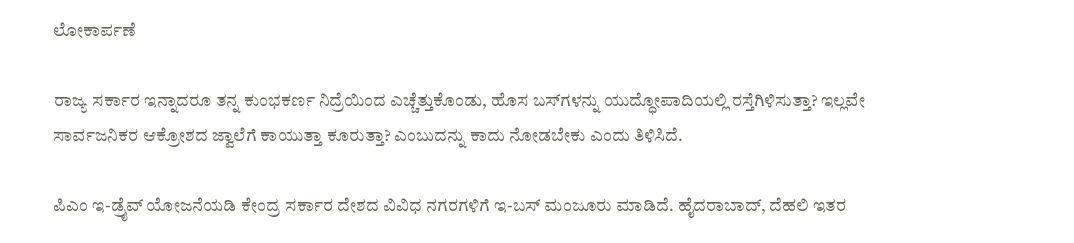ಲೋಕಾರ್ಪಣೆ

ರಾಜ್ಯ ಸರ್ಕಾರ ಇನ್ನಾದರೂ ತನ್ನ ಕುಂಭಕರ್ಣ ನಿದ್ರೆಯಿಂದ ಎಚ್ಚೆತ್ತುಕೊಂಡು, ಹೊಸ ಬಸ್‌ಗಳನ್ನು ಯುದ್ಧೋಪಾದಿಯಲ್ಲಿ ರಸ್ತೆಗಿಳಿಸುತ್ತಾ? ಇಲ್ಲವೇ ಸಾರ್ವಜನಿಕರ ಆಕ್ರೋಶದ ಜ್ವಾಲೆಗೆ ಕಾಯುತ್ತಾ ಕೂರುತ್ತಾ? ಎಂಬುದನ್ನು ಕಾದು ನೋಡಬೇಕು ಎಂದು ತಿಳಿಸಿದೆ.

ಪಿಎಂ ಇ-ಡ್ರೈವ್ ಯೋಜನೆಯಡಿ ಕೇಂದ್ರ ಸರ್ಕಾರ ದೇಶದ ವಿವಿಧ ನಗರಗಳಿಗೆ ಇ-ಬಸ್ ಮಂಜೂರು ಮಾಡಿದೆ. ಹೈದರಾಬಾದ್, ದೆಹಲಿ ಇತರ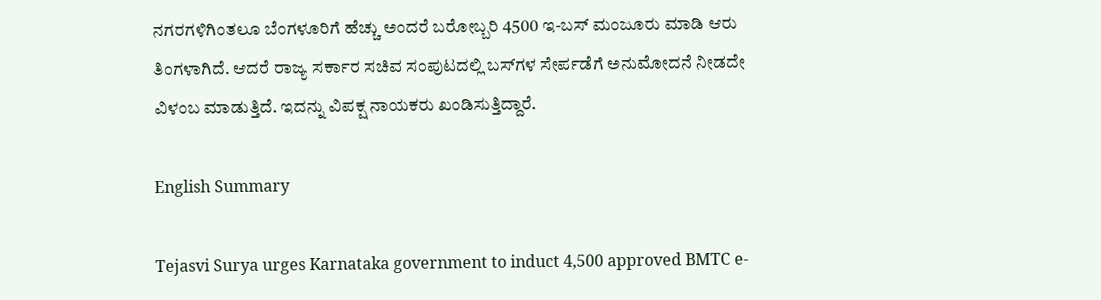ನಗರಗಳಿಗಿಂತಲೂ ಬೆಂಗಳೂರಿಗೆ ಹೆಚ್ಚು ಅಂದರೆ ಬರೋಬ್ಬರಿ 4500 ಇ-ಬಸ್‌ ಮಂಜೂರು ಮಾಡಿ ಆರು ತಿಂಗಳಾಗಿದೆ. ಆದರೆ ರಾಜ್ಯ ಸರ್ಕಾರ ಸಚಿವ ಸಂಪುಟದಲ್ಲಿ ಬಸ್‌ಗಳ ಸೇರ್ಪಡೆಗೆ ಅನುಮೋದನೆ ನೀಡದೇ ವಿಳಂಬ ಮಾಡುತ್ತಿದೆ. ಇದನ್ನು ವಿಪಕ್ಷ ನಾಯಕರು ಖಂಡಿಸುತ್ತಿದ್ದಾರೆ.

English Summary

Tejasvi Surya urges Karnataka government to induct 4,500 approved BMTC e-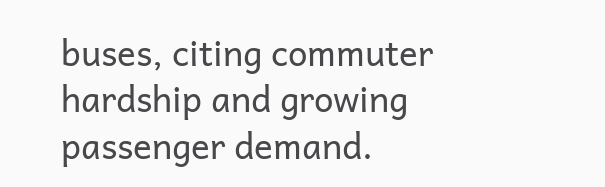buses, citing commuter hardship and growing passenger demand.